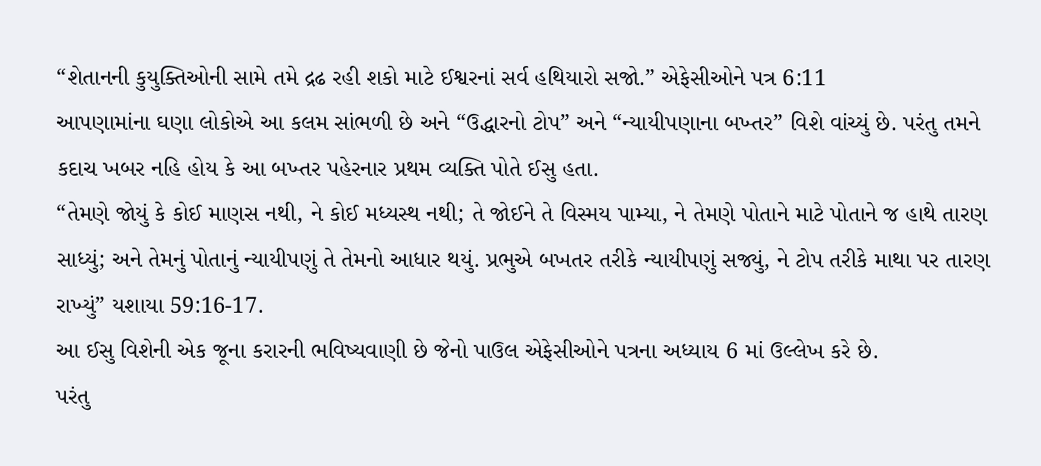“શેતાનની કુયુક્તિઓની સામે તમે દ્રઢ રહી શકો માટે ઈશ્વરનાં સર્વ હથિયારો સજો.” એફેસીઓને પત્ર 6:11
આપણામાંના ઘણા લોકોએ આ કલમ સાંભળી છે અને “ઉદ્ધારનો ટોપ” અને “ન્યાયીપણાના બખ્તર” વિશે વાંચ્યું છે. પરંતુ તમને કદાચ ખબર નહિ હોય કે આ બખ્તર પહેરનાર પ્રથમ વ્યક્તિ પોતે ઈસુ હતા.
“તેમણે જોયું કે કોઈ માણસ નથી, ને કોઈ મધ્યસ્થ નથી; તે જોઈને તે વિસ્મય પામ્યા, ને તેમણે પોતાને માટે પોતાને જ હાથે તારણ સાધ્યું; અને તેમનું પોતાનું ન્યાયીપણું તે તેમનો આધાર થયું. પ્રભુએ બખતર તરીકે ન્યાયીપણું સજ્યું, ને ટોપ તરીકે માથા પર તારણ રાખ્યું” યશાયા 59:16-17.
આ ઈસુ વિશેની એક જૂના કરારની ભવિષ્યવાણી છે જેનો પાઉલ એફેસીઓને પત્રના અધ્યાય 6 માં ઉલ્લેખ કરે છે.
પરંતુ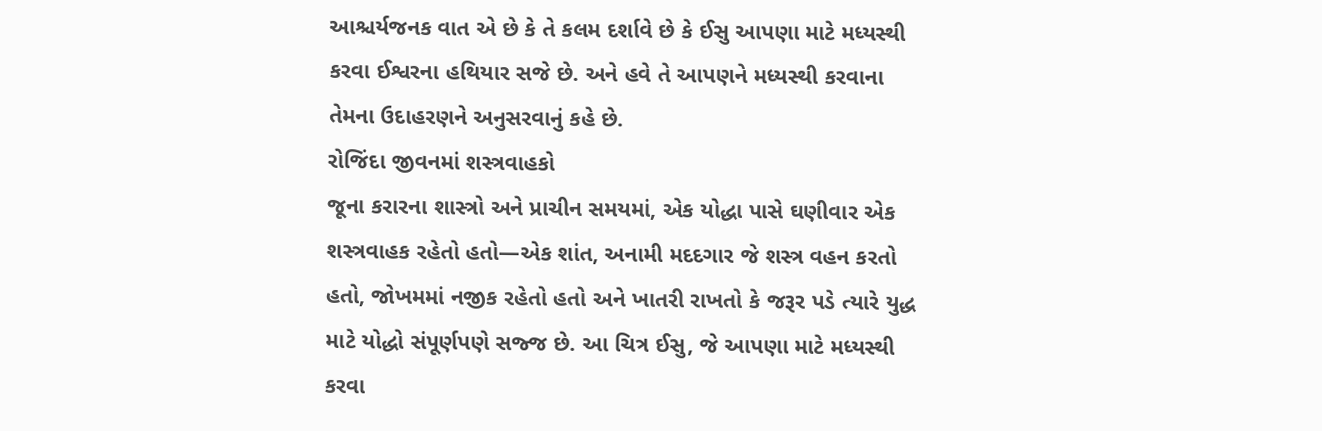આશ્ચર્યજનક વાત એ છે કે તે કલમ દર્શાવે છે કે ઈસુ આપણા માટે મધ્યસ્થી કરવા ઈશ્વરના હથિયાર સજે છે. અને હવે તે આપણને મધ્યસ્થી કરવાના તેમના ઉદાહરણને અનુસરવાનું કહે છે.
રોજિંદા જીવનમાં શસ્ત્રવાહકો
જૂના કરારના શાસ્ત્રો અને પ્રાચીન સમયમાં, એક યોદ્ધા પાસે ઘણીવાર એક શસ્ત્રવાહક રહેતો હતો—એક શાંત, અનામી મદદગાર જે શસ્ત્ર વહન કરતો હતો, જોખમમાં નજીક રહેતો હતો અને ખાતરી રાખતો કે જરૂર પડે ત્યારે યુદ્ધ માટે યોદ્ધો સંપૂર્ણપણે સજ્જ છે. આ ચિત્ર ઈસુ, જે આપણા માટે મધ્યસ્થી કરવા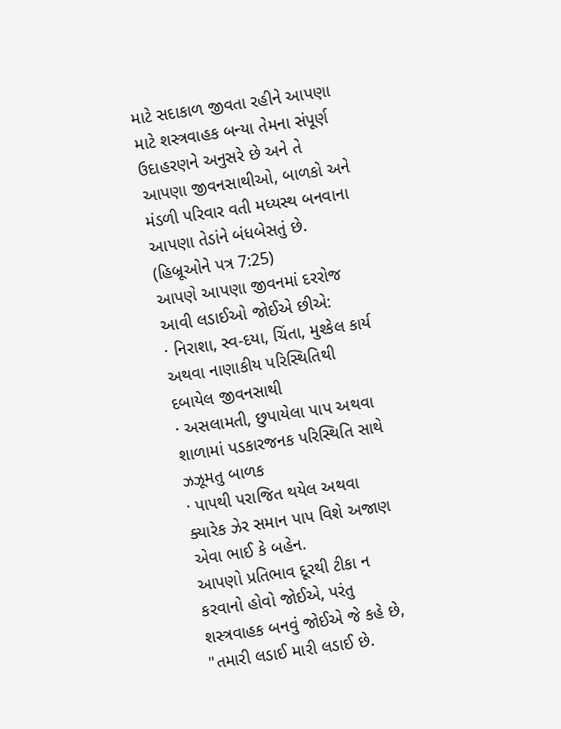માટે સદાકાળ જીવતા રહીને આપણા માટે શસ્ત્રવાહક બન્યા તેમના સંપૂર્ણ ઉદાહરણને અનુસરે છે અને તે આપણા જીવનસાથીઓ, બાળકો અને મંડળી પરિવાર વતી મધ્યસ્થ બનવાના આપણા તેડાંને બંધબેસતું છે. (હિબ્રૂઓને પત્ર 7:25)
આપણે આપણા જીવનમાં દરરોજ આવી લડાઈઓ જોઈએ છીએ:
· નિરાશા, સ્વ-દયા, ચિંતા, મુશ્કેલ કાર્ય અથવા નાણાકીય પરિસ્થિતિથી દબાયેલ જીવનસાથી
· અસલામતી, છુપાયેલા પાપ અથવા શાળામાં પડકારજનક પરિસ્થિતિ સાથે ઝઝૂમતુ બાળક
· પાપથી પરાજિત થયેલ અથવા ક્યારેક ઝેર સમાન પાપ વિશે અજાણ એવા ભાઈ કે બહેન.
આપણો પ્રતિભાવ દૂરથી ટીકા ન કરવાનો હોવો જોઈએ, પરંતુ શસ્ત્રવાહક બનવું જોઈએ જે કહે છે, "તમારી લડાઈ મારી લડાઈ છે.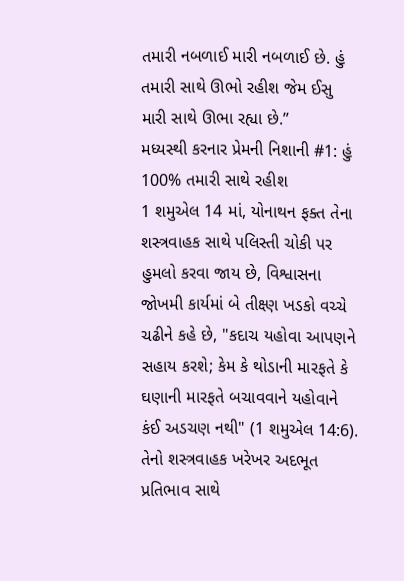તમારી નબળાઈ મારી નબળાઈ છે. હું તમારી સાથે ઊભો રહીશ જેમ ઈસુ મારી સાથે ઊભા રહ્યા છે.”
મધ્યસ્થી કરનાર પ્રેમની નિશાની #1: હું 100% તમારી સાથે રહીશ
1 શમુએલ 14 માં, યોનાથન ફક્ત તેના શસ્ત્રવાહક સાથે પલિસ્તી ચોકી પર હુમલો કરવા જાય છે, વિશ્વાસના જોખમી કાર્યમાં બે તીક્ષ્ણ ખડકો વચ્ચે ચઢીને કહે છે, "કદાચ યહોવા આપણને સહાય કરશે; કેમ કે થોડાની મારફતે કે ઘણાની મારફતે બચાવવાને યહોવાને કંઈ અડચણ નથી" (1 શમુએલ 14:6). તેનો શસ્ત્રવાહક ખરેખર અદભૂત પ્રતિભાવ સાથે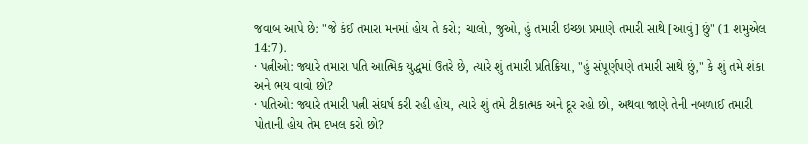જવાબ આપે છે: "જે કંઈ તમારા મનમાં હોય તે કરો; ચાલો, જુઓ, હું તમારી ઇચ્છા પ્રમાણે તમારી સાથે [આવું] છું" (1 શમુએલ 14:7).
· પત્નીઓ: જ્યારે તમારા પતિ આત્મિક યુદ્ધમાં ઉતરે છે, ત્યારે શું તમારી પ્રતિક્રિયા, "હું સંપૂર્ણપણે તમારી સાથે છું," કે શું તમે શંકા અને ભય વાવો છો?
· પતિઓ: જ્યારે તમારી પત્ની સંઘર્ષ કરી રહી હોય, ત્યારે શું તમે ટીકાત્મક અને દૂર રહો છો, અથવા જાણે તેની નબળાઈ તમારી પોતાની હોય તેમ દખલ કરો છો?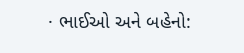· ભાઈઓ અને બહેનો: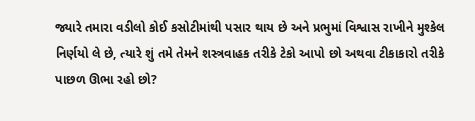જ્યારે તમારા વડીલો કોઈ કસોટીમાંથી પસાર થાય છે અને પ્રભુમાં વિશ્વાસ રાખીને મુશ્કેલ નિર્ણયો લે છે, ત્યારે શું તમે તેમને શસ્ત્રવાહક તરીકે ટેકો આપો છો અથવા ટીકાકારો તરીકે પાછળ ઊભા રહો છો?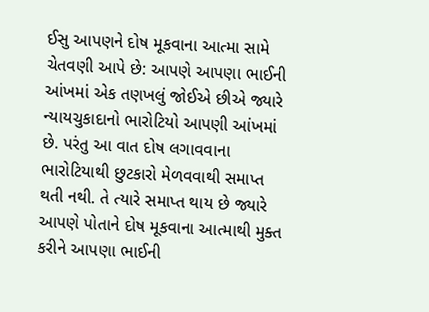ઈસુ આપણને દોષ મૂકવાના આત્મા સામે ચેતવણી આપે છે: આપણે આપણા ભાઈની આંખમાં એક તણખલું જોઈએ છીએ જ્યારે ન્યાયચુકાદાનો ભારોટિયો આપણી આંખમાં છે. પરંતુ આ વાત દોષ લગાવવાના ભારોટિયાથી છુટકારો મેળવવાથી સમાપ્ત થતી નથી. તે ત્યારે સમાપ્ત થાય છે જ્યારે આપણે પોતાને દોષ મૂકવાના આત્માથી મુક્ત કરીને આપણા ભાઈની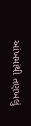આંખમાંથી તણખલું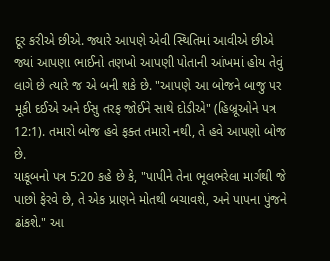દૂર કરીએ છીએ. જ્યારે આપણે એવી સ્થિતિમાં આવીએ છીએ જ્યાં આપણા ભાઈનો તણખો આપણી પોતાની આંખમાં હોય તેવું લાગે છે ત્યારે જ એ બની શકે છે. "આપણે આ બોજને બાજુ પર મૂકી દઈએ અને ઈસુ તરફ જોઈને સાથે દોડીએ" (હિબ્રૂઓને પત્ર 12:1). તમારો બોજ હવે ફક્ત તમારો નથી, તે હવે આપણો બોજ છે.
યાકૂબનો પત્ર 5:20 કહે છે કે, "પાપીને તેના ભૂલભરેલા માર્ગથી જે પાછો ફેરવે છે, તે એક પ્રાણને મોતથી બચાવશે, અને પાપના પુંજને ઢાંકશે." આ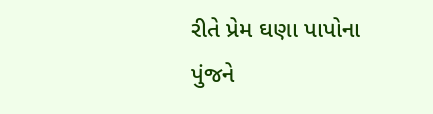રીતે પ્રેમ ઘણા પાપોના પુંજને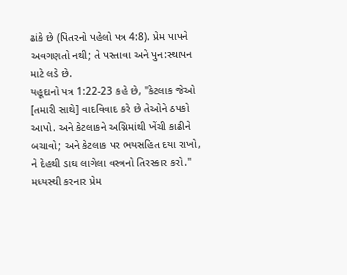ઢાંકે છે (પિતરનો પહેલો પત્ર 4:8). પ્રેમ પાપને અવગણતો નથી; તે પસ્તાવા અને પુન:સ્થાપન માટે લડે છે.
યહૂદાનો પત્ર 1:22-23 કહે છે, "કેટલાક જેઓ [તમારી સાથે] વાદવિવાદ કરે છે તેઓને ઠપકો આપો. અને કેટલાકને અગ્નિમાંથી ખેંચી કાઢીને બચાવો; અને કેટલાક પર ભયસહિત દયા રાખો, ને દેહથી ડાઘ લાગેલા વસ્ત્રનો તિરસ્કાર કરો." મધ્યસ્થી કરનાર પ્રેમ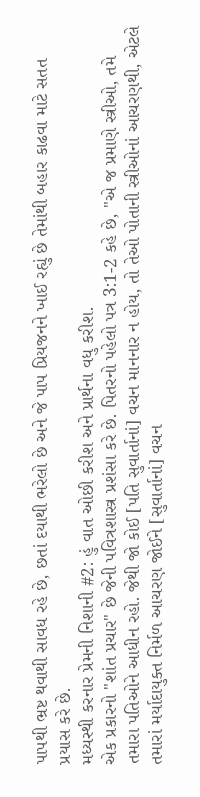પાપથી ભ્રષ્ટ થવાથી સાવધ રહે છે, છતાં દયાથી ભરેલો છે અને જે પાપ પ્રિયજનને ખાઈ રહ્યું છે તેમાંથી બહાર કાઢવા માટે સતત પ્રયાસ કરે છે.
મધ્યસ્થી કરનાર પ્રેમની નિશાની #2: હું વાત ઓછી કરીશ અને પ્રાર્થના વધુ કરીશ.
એક પ્રકારનો "શાંત પ્રચાર" છે જેની પવિત્રશાસ્ત્ર પ્રશંસા કરે છે. પિતરનો પહેલો પત્ર 3:1-2 કહે છે, "એ જ પ્રમાણે સ્ત્રીઓ, તમે તમારા પતિઓને આધીન રહો. જેથી જો કોઈ [પતિ સુવાર્તાનાં] વચન માનનાર ન હોય, તો તેઓ પોતાની સ્ત્રીઓનાં આચરણથી, એટલે તમારાં મર્યાદાયુક્ત નિર્મળ આચરણ જોઈને [સુવાર્તાનાં] વચન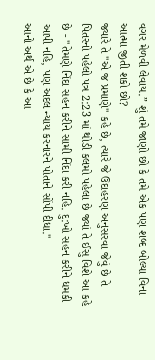વગર મેળવી લેવાય.” શું તમે જાણો છો કે તમે એક પણ શબ્દ બોલ્યા વિના આત્મા જીતી શકો છો?
જ્યારે તે "એ જ પ્રમાણે" કહે છે, ત્યારે જે ઉદાહરણ અનુસરવા જેવું છે તે પિતરનો પહેલો પત્ર 2:23 માં થોડી કલમો પહેલા છે જ્યાં તે ઈસુ વિશે આ કહે છે - "તેમણે નિંદા સહન કરીને સામી નિંદા કરી નહિ. દુ:ખો સહન કરીને ધમકી આપી નહિ, પણ અદલ ન્યાય કરનારને પોતાને સોંપી દીધા."
આનો અર્થ એ છે કે આ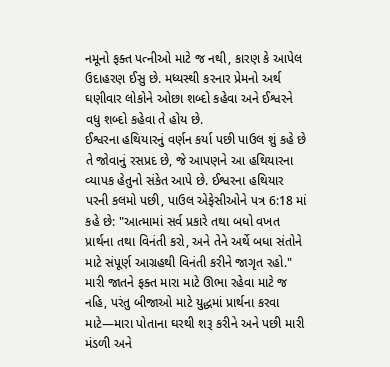નમૂનો ફક્ત પત્નીઓ માટે જ નથી, કારણ કે આપેલ ઉદાહરણ ઈસુ છે. મધ્યસ્થી કરનાર પ્રેમનો અર્થ ઘણીવાર લોકોને ઓછા શબ્દો કહેવા અને ઈશ્વરને વધુ શબ્દો કહેવા તે હોય છે.
ઈશ્વરના હથિયારનું વર્ણન કર્યા પછી પાઉલ શું કહે છે તે જોવાનું રસપ્રદ છે, જે આપણને આ હથિયારના વ્યાપક હેતુનો સંકેત આપે છે. ઈશ્વરના હથિયાર પરની કલમો પછી, પાઉલ એફેસીઓને પત્ર 6:18 માં કહે છે: "આત્મામાં સર્વ પ્રકારે તથા બધો વખત પ્રાર્થના તથા વિનંતી કરો, અને તેને અર્થે બધા સંતોને માટે સંપૂર્ણ આગ્રહથી વિનંતી કરીને જાગૃત રહો." મારી જાતને ફક્ત મારા માટે ઊભા રહેવા માટે જ નહિ, પરંતુ બીજાઓ માટે યુદ્ધમાં પ્રાર્થના કરવા માટે—મારા પોતાના ઘરથી શરૂ કરીને અને પછી મારી મંડળી અને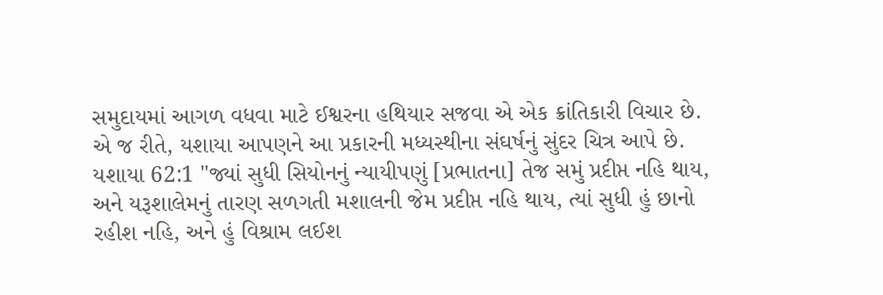સમુદાયમાં આગળ વધવા માટે ઈશ્વરના હથિયાર સજવા એ એક ક્રાંતિકારી વિચાર છે.
એ જ રીતે, યશાયા આપણને આ પ્રકારની મધ્યસ્થીના સંઘર્ષનું સુંદર ચિત્ર આપે છે.
યશાયા 62:1 "જ્યાં સુધી સિયોનનું ન્યાયીપણું [પ્રભાતના] તેજ સમું પ્રદીપ્ત નહિ થાય, અને યરૂશાલેમનું તારણ સળગતી મશાલની જેમ પ્રદીપ્ત નહિ થાય, ત્યાં સુધી હું છાનો રહીશ નહિ, અને હું વિશ્રામ લઈશ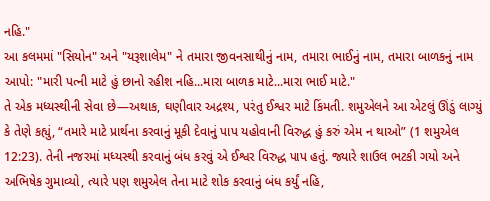નહિ."
આ કલમમાં "સિયોન" અને "યરૂશાલેમ" ને તમારા જીવનસાથીનું નામ, તમારા ભાઈનું નામ, તમારા બાળકનું નામ આપો: "મારી પત્ની માટે હું છાનો રહીશ નહિ...મારા બાળક માટે...મારા ભાઈ માટે."
તે એક મધ્યસ્થીની સેવા છે—અથાક, ઘણીવાર અદ્રશ્ય, પરંતુ ઈશ્વર માટે કિંમતી. શમુએલને આ એટલું ઊંડું લાગ્યું કે તેણે કહ્યું, “તમારે માટે પ્રાર્થના કરવાનું મૂકી દેવાનું પાપ યહોવાની વિરુદ્ધ હું કરું એમ ન થાઓ” (1 શમુએલ 12:23). તેની નજરમાં મધ્યસ્થી કરવાનું બંધ કરવું એ ઈશ્વર વિરુદ્ધ પાપ હતું. જ્યારે શાઉલ ભટકી ગયો અને અભિષેક ગુમાવ્યો, ત્યારે પણ શમુએલ તેના માટે શોક કરવાનું બંધ કર્યું નહિ,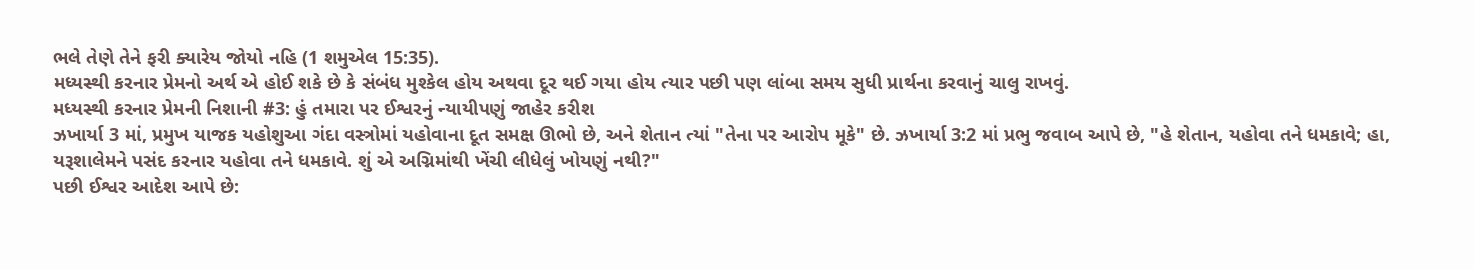ભલે તેણે તેને ફરી ક્યારેય જોયો નહિ (1 શમુએલ 15:35).
મધ્યસ્થી કરનાર પ્રેમનો અર્થ એ હોઈ શકે છે કે સંબંધ મુશ્કેલ હોય અથવા દૂર થઈ ગયા હોય ત્યાર પછી પણ લાંબા સમય સુધી પ્રાર્થના કરવાનું ચાલુ રાખવું.
મધ્યસ્થી કરનાર પ્રેમની નિશાની #3: હું તમારા પર ઈશ્વરનું ન્યાયીપણું જાહેર કરીશ
ઝખાર્યા 3 માં, પ્રમુખ યાજક યહોશુઆ ગંદા વસ્ત્રોમાં યહોવાના દૂત સમક્ષ ઊભો છે, અને શેતાન ત્યાં "તેના પર આરોપ મૂકે" છે. ઝખાર્યા 3:2 માં પ્રભુ જવાબ આપે છે, "હે શેતાન, યહોવા તને ધમકાવે; હા, યરૂશાલેમને પસંદ કરનાર યહોવા તને ધમકાવે. શું એ અગ્નિમાંથી ખેંચી લીધેલું ખોયણું નથી?"
પછી ઈશ્વર આદેશ આપે છે: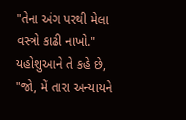"તેના અંગ પરથી મેલા વસ્ત્રો કાઢી નાખો." યહોશુઆને તે કહે છે, "જો, મેં તારા અન્યાયને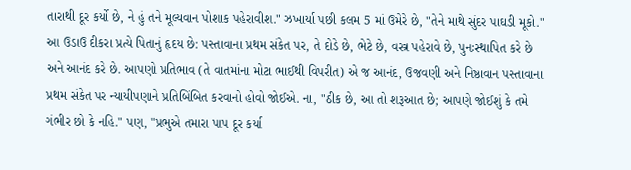તારાથી દૂર કર્યો છે, ને હું તને મૂલ્યવાન પોશાક પહેરાવીશ." ઝખાર્યા પછી કલમ 5 માં ઉમેરે છે, "તેને માથે સુંદર પાઘડી મૂકો."
આ ઉડાઉ દીકરા પ્રત્યે પિતાનું હૃદય છે: પસ્તાવાના પ્રથમ સંકેત પર, તે દોડે છે, ભેટે છે, વસ્ત્ર પહેરાવે છે, પુનઃસ્થાપિત કરે છે અને આનંદ કરે છે. આપણો પ્રતિભાવ (તે વાતમાંના મોટા ભાઈથી વિપરીત) એ જ આનંદ, ઉજવણી અને નિષ્ઠાવાન પસ્તાવાના પ્રથમ સંકેત પર ન્યાયીપણાને પ્રતિબિંબિત કરવાનો હોવો જોઈએ. ના, "ઠીક છે, આ તો શરૂઆત છે; આપણે જોઈશું કે તમે ગંભીર છો કે નહિ." પણ, "પ્રભુએ તમારા પાપ દૂર કર્યા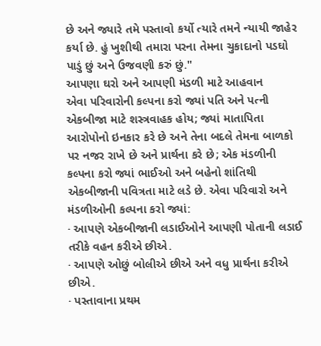છે અને જ્યારે તમે પસ્તાવો કર્યો ત્યારે તમને ન્યાયી જાહેર કર્યા છે. હું ખુશીથી તમારા પરના તેમના ચુકાદાનો પડઘો પાડું છું અને ઉજવણી કરું છું."
આપણા ઘરો અને આપણી મંડળી માટે આહવાન
એવા પરિવારોની કલ્પના કરો જ્યાં પતિ અને પત્ની એકબીજા માટે શસ્ત્રવાહક હોય; જ્યાં માતાપિતા આરોપોનો ઇનકાર કરે છે અને તેના બદલે તેમના બાળકો પર નજર રાખે છે અને પ્રાર્થના કરે છે; એક મંડળીની કલ્પના કરો જ્યાં ભાઈઓ અને બહેનો શાંતિથી એકબીજાની પવિત્રતા માટે લડે છે. એવા પરિવારો અને મંડળીઓની કલ્પના કરો જ્યાં:
· આપણે એકબીજાની લડાઈઓને આપણી પોતાની લડાઈ તરીકે વહન કરીએ છીએ.
· આપણે ઓછું બોલીએ છીએ અને વધુ પ્રાર્થના કરીએ છીએ.
· પસ્તાવાના પ્રથમ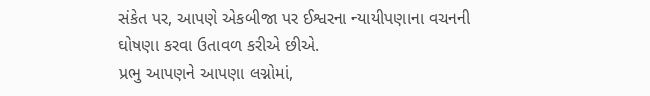સંકેત પર, આપણે એકબીજા પર ઈશ્વરના ન્યાયીપણાના વચનની ઘોષણા કરવા ઉતાવળ કરીએ છીએ.
પ્રભુ આપણને આપણા લગ્નોમાં,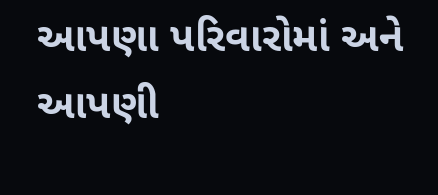આપણા પરિવારોમાં અને આપણી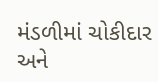મંડળીમાં ચોકીદાર અને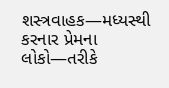શસ્ત્રવાહક—મધ્યસ્થી કરનાર પ્રેમના લોકો—તરીકે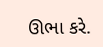ઊભા કરે.